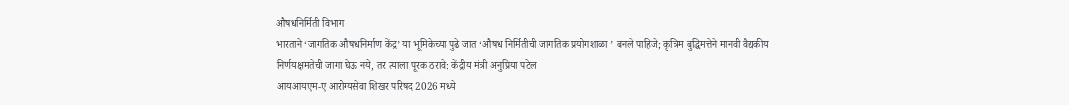औषधनिर्मिती विभाग
भारताने ‘जागतिक औषधनिर्माण केंद्र’ या भूमिकेच्या पुढे जात ‘औषध निर्मितीची जागतिक प्रयोगशाळा ’ बनले पाहिजे; कृत्रिम बुद्धिमत्तेने मानवी वैद्यकीय निर्णयक्षमतेची जागा घेऊ नये, तर त्याला पूरक ठरावे: केंद्रीय मंत्री अनुप्रिया पटेल
आयआयएम-ए आरोग्यसेवा शिखर परिषद 2026 मध्ये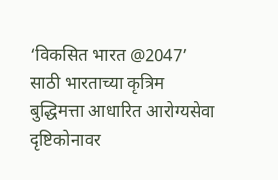‘विकसित भारत @2047’ साठी भारताच्या कृत्रिम बुद्धिमत्ता आधारित आरोग्यसेवा दृष्टिकोनावर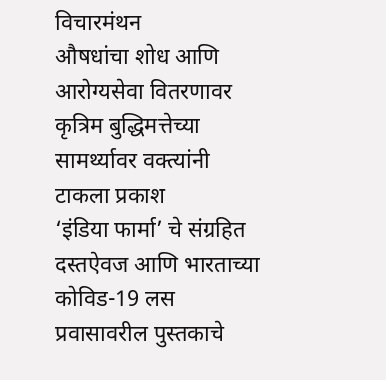विचारमंथन
औषधांचा शोध आणि आरोग्यसेवा वितरणावर कृत्रिम बुद्धिमत्तेच्या सामर्थ्यावर वक्त्यांनी टाकला प्रकाश
‘इंडिया फार्मा’ चे संग्रहित दस्तऐवज आणि भारताच्या कोविड-19 लस प्रवासावरील पुस्तकाचे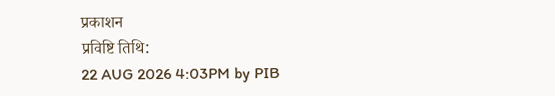प्रकाशन
प्रविष्टि तिथि:
22 AUG 2026 4:03PM by PIB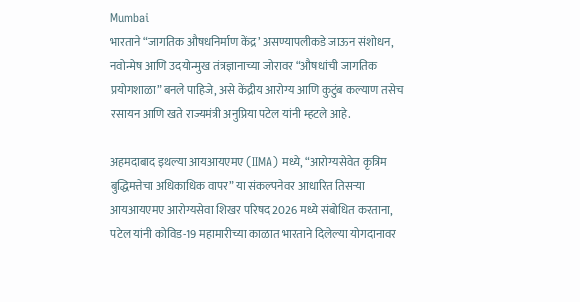Mumbai
भारताने “जागतिक औषधनिर्माण केंद्र’ असण्यापलीकडे जाऊन संशोधन, नवोन्मेष आणि उदयोन्मुख तंत्रज्ञानाच्या जोरावर “औषधांची जागतिक प्रयोगशाळा” बनले पाहिजे, असे केंद्रीय आरोग्य आणि कुटुंब कल्याण तसेच रसायन आणि खते राज्यमंत्री अनुप्रिया पटेल यांनी म्हटले आहे.

अहमदाबाद इथल्या आयआयएमए (IIMA) मध्ये, “आरोग्यसेवेत कृत्रिम बुद्धिमत्तेचा अधिकाधिक वापर” या संकल्पनेवर आधारित तिसऱ्या आयआयएमए आरोग्यसेवा शिखर परिषद 2026 मध्ये संबोधित करताना, पटेल यांनी कोविड-19 महामारीच्या काळात भारताने दिलेल्या योगदानावर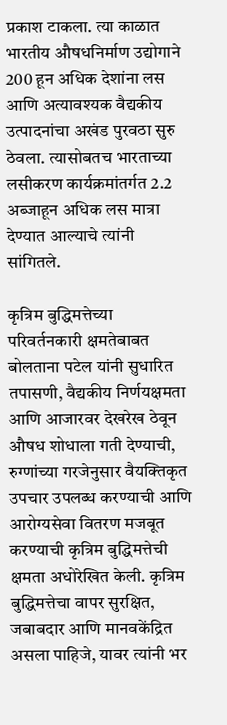प्रकाश टाकला. त्या काळात भारतीय औषधनिर्माण उद्योगाने 200 हून अधिक देशांना लस आणि अत्यावश्यक वैद्यकीय उत्पादनांचा अखंड पुरवठा सुरु ठेवला. त्यासोबतच भारताच्या लसीकरण कार्यक्रमांतर्गत 2.2 अब्जाहून अधिक लस मात्रा देण्यात आल्याचे त्यांनी सांगितले.

कृत्रिम बुद्धिमत्तेच्या परिवर्तनकारी क्षमतेबाबत बोलताना पटेल यांनी सुधारित तपासणी, वैद्यकीय निर्णयक्षमता आणि आजारवर देखरेख ठेवून औषध शोधाला गती देण्याची, रुग्णांच्या गरजेनुसार वैयक्तिकृत उपचार उपलब्ध करण्याची आणि आरोग्यसेवा वितरण मजबूत करण्याची कृत्रिम बुद्धिमत्तेची क्षमता अधोरेखित केली. कृत्रिम बुद्धिमत्तेचा वापर सुरक्षित, जबाबदार आणि मानवकेंद्रित असला पाहिजे, यावर त्यांनी भर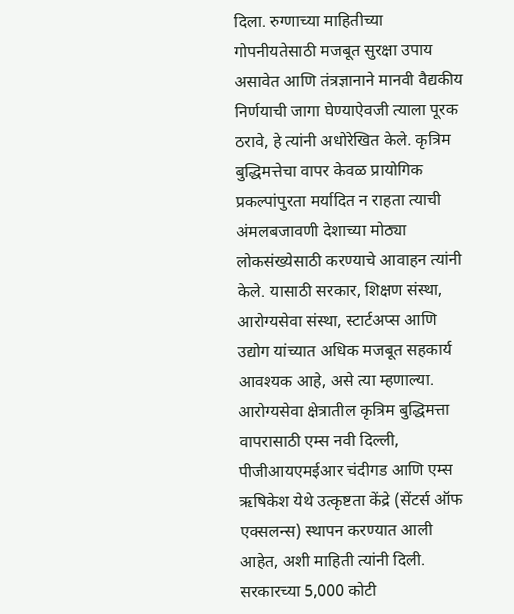दिला. रुग्णाच्या माहितीच्या गोपनीयतेसाठी मजबूत सुरक्षा उपाय असावेत आणि तंत्रज्ञानाने मानवी वैद्यकीय निर्णयाची जागा घेण्याऐवजी त्याला पूरक ठरावे, हे त्यांनी अधोरेखित केले. कृत्रिम बुद्धिमत्तेचा वापर केवळ प्रायोगिक प्रकल्पांपुरता मर्यादित न राहता त्याची अंमलबजावणी देशाच्या मोठ्या लोकसंख्येसाठी करण्याचे आवाहन त्यांनी केले. यासाठी सरकार, शिक्षण संस्था, आरोग्यसेवा संस्था, स्टार्टअप्स आणि उद्योग यांच्यात अधिक मजबूत सहकार्य आवश्यक आहे, असे त्या म्हणाल्या. आरोग्यसेवा क्षेत्रातील कृत्रिम बुद्धिमत्ता वापरासाठी एम्स नवी दिल्ली, पीजीआयएमईआर चंदीगड आणि एम्स ऋषिकेश येथे उत्कृष्टता केंद्रे (सेंटर्स ऑफ एक्सलन्स) स्थापन करण्यात आली आहेत, अशी माहिती त्यांनी दिली.
सरकारच्या 5,000 कोटी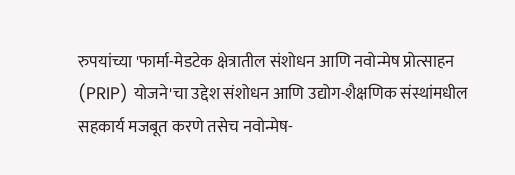रुपयांच्या 'फार्मा-मेडटेक क्षेत्रातील संशोधन आणि नवोन्मेष प्रोत्साहन (PRIP) योजने'चा उद्देश संशोधन आणि उद्योग-शैक्षणिक संस्थांमधील सहकार्य मजबूत करणे तसेच नवोन्मेष-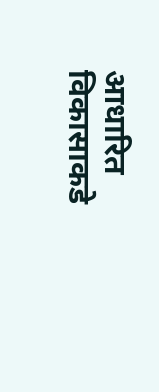आधारित विकासाकडे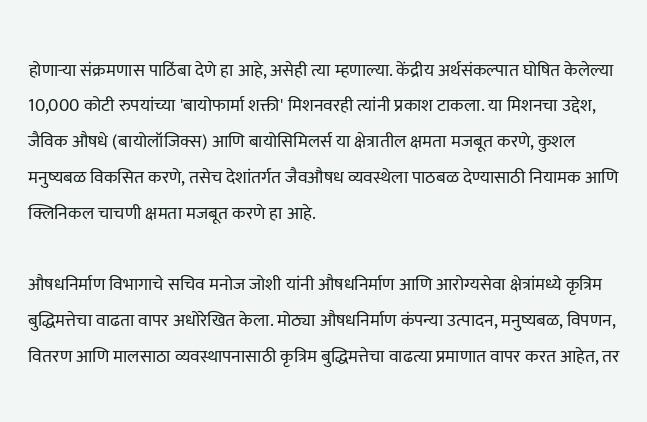होणाऱ्या संक्रमणास पाठिंबा देणे हा आहे, असेही त्या म्हणाल्या. केंद्रीय अर्थसंकल्पात घोषित केलेल्या 10,000 कोटी रुपयांच्या 'बायोफार्मा शक्ती' मिशनवरही त्यांनी प्रकाश टाकला. या मिशनचा उद्देश, जैविक औषधे (बायोलॉजिक्स) आणि बायोसिमिलर्स या क्षेत्रातील क्षमता मजबूत करणे, कुशल मनुष्यबळ विकसित करणे, तसेच देशांतर्गत जैवऔषध व्यवस्थेला पाठबळ देण्यासाठी नियामक आणि क्लिनिकल चाचणी क्षमता मजबूत करणे हा आहे.

औषधनिर्माण विभागाचे सचिव मनोज जोशी यांनी औषधनिर्माण आणि आरोग्यसेवा क्षेत्रांमध्ये कृत्रिम बुद्धिमत्तेचा वाढता वापर अधोरेखित केला. मोठ्या औषधनिर्माण कंपन्या उत्पादन, मनुष्यबळ, विपणन, वितरण आणि मालसाठा व्यवस्थापनासाठी कृत्रिम बुद्धिमत्तेचा वाढत्या प्रमाणात वापर करत आहेत, तर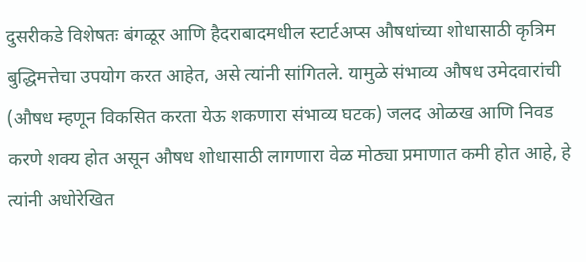दुसरीकडे विशेषतः बंगळूर आणि हैदराबादमधील स्टार्टअप्स औषधांच्या शोधासाठी कृत्रिम बुद्धिमत्तेचा उपयोग करत आहेत, असे त्यांनी सांगितले. यामुळे संभाव्य औषध उमेदवारांची (औषध म्हणून विकसित करता येऊ शकणारा संभाव्य घटक) जलद ओळख आणि निवड करणे शक्य होत असून औषध शोधासाठी लागणारा वेळ मोठ्या प्रमाणात कमी होत आहे, हे त्यांनी अधोरेखित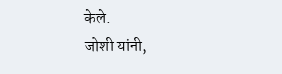केले.
जोशी यांनी,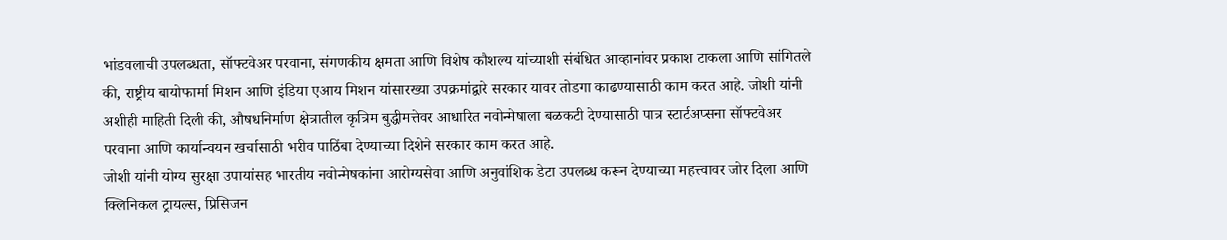भांडवलाची उपलब्धता, सॉफ्टवेअर परवाना, संगणकीय क्षमता आणि विशेष कौशल्य यांच्याशी संबंधित आव्हानांवर प्रकाश टाकला आणि सांगितले की, राष्ट्रीय बायोफार्मा मिशन आणि इंडिया एआय मिशन यांसारख्या उपक्रमांद्वारे सरकार यावर तोडगा काढण्यासाठी काम करत आहे. जोशी यांनी अशीही माहिती दिली की, औषधनिर्माण क्षेत्रातील कृत्रिम बुद्धीमत्तेवर आधारित नवोन्मेषाला बळकटी देण्यासाठी पात्र स्टार्टअप्सना सॉफ्टवेअर परवाना आणि कार्यान्वयन खर्चासाठी भरीव पाठिंबा देण्याच्या दिशेने सरकार काम करत आहे.
जोशी यांनी योग्य सुरक्षा उपायांसह भारतीय नवोन्मेषकांना आरोग्यसेवा आणि अनुवांशिक डेटा उपलब्ध करून देण्याच्या महत्त्वावर जोर दिला आणि क्लिनिकल ट्रायल्स, प्रिसिजन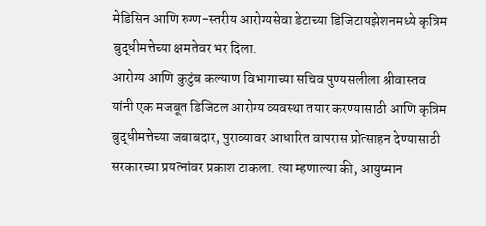मेडिसिन आणि रुग्ण-स्तरीय आरोग्यसेवा डेटाच्या डिजिटायझेशनमध्ये कृत्रिम बुद्धीमत्तेच्या क्षमतेवर भर दिला.
आरोग्य आणि कुटुंब कल्याण विभागाच्या सचिव पुण्यसलीला श्रीवास्तव यांनी एक मजबूत डिजिटल आरोग्य व्यवस्था तयार करण्यासाठी आणि कृत्रिम बुद्धीमत्तेच्या जबाबदार, पुराव्यावर आधारित वापरास प्रोत्साहन देण्यासाठी सरकारच्या प्रयत्नांवर प्रकाश टाकला. त्या म्हणाल्या की, आयुष्मान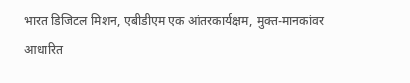भारत डिजिटल मिशन, एबीडीएम एक आंतरकार्यक्षम, मुक्त-मानकांवर आधारित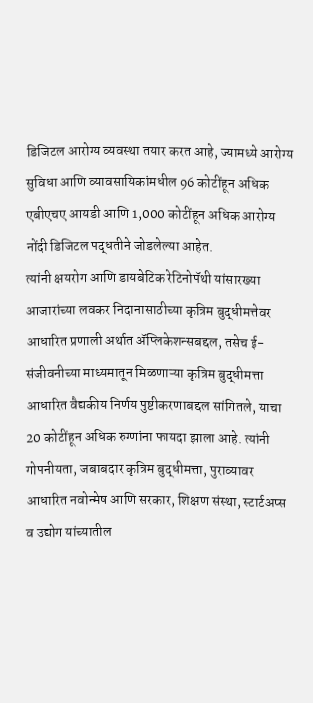डिजिटल आरोग्य व्यवस्था तयार करत आहे, ज्यामध्ये आरोग्य सुविधा आणि व्यावसायिकांमधील 96 कोटींहून अधिक एबीएचए आयडी आणि 1,000 कोटींहून अधिक आरोग्य नोंदी डिजिटल पद्धतीने जोडलेल्या आहेत.
त्यांनी क्षयरोग आणि डायबेटिक रेटिनोपॅथी यांसारख्या आजारांच्या लवकर निदानासाठीच्या कृत्रिम बुद्धीमत्तेवर आधारित प्रणाली अर्थात ॲप्लिकेशन्सबद्दल, तसेच ई-संजीवनीच्या माध्यमातून मिळणाऱ्या कृत्रिम बुद्धीमत्ता आधारित वैद्यकीय निर्णय पुष्टीकरणाबद्दल सांगितले, याचा 20 कोटींहून अधिक रुग्णांना फायदा झाला आहे. त्यांनी गोपनीयता, जबाबदार कृत्रिम बुद्धीमत्ता, पुराव्यावर आधारित नवोन्मेष आणि सरकार, शिक्षण संस्था, स्टार्टअप्स व उद्योग यांच्यातील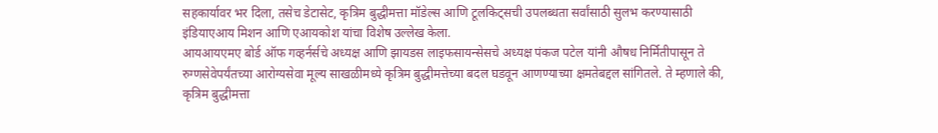सहकार्यावर भर दिला, तसेच डेटासेट, कृत्रिम बुद्धीमत्ता मॉडेल्स आणि टूलकिट्सची उपलब्धता सर्वांसाठी सुलभ करण्यासाठी इंडियाएआय मिशन आणि एआयकोश यांचा विशेष उल्लेख केला.
आयआयएमए बोर्ड ऑफ गव्हर्नर्सचे अध्यक्ष आणि झायडस लाइफसायन्सेसचे अध्यक्ष पंकज पटेल यांनी औषध निर्मितीपासून ते रुग्णसेवेपर्यंतच्या आरोग्यसेवा मूल्य साखळीमध्ये कृत्रिम बुद्धीमत्तेच्या बदल घडवून आणण्याच्या क्षमतेबद्दल सांगितले. ते म्हणाले की, कृत्रिम बुद्धीमत्ता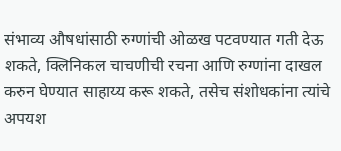संभाव्य औषधांसाठी रुग्णांची ओळख पटवण्यात गती देऊ शकते, क्लिनिकल चाचणीची रचना आणि रुग्णांना दाखल करुन घेण्यात साहाय्य करू शकते, तसेच संशोधकांना त्यांचे अपयश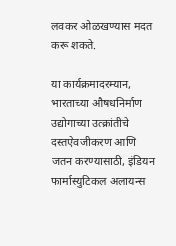लवकर ओळखण्यास मदत करू शकते.

या कार्यक्रमादरम्यान, भारताच्या औषधनिर्माण उद्योगाच्या उत्क्रांतीचे दस्तऐवजीकरण आणि जतन करण्यासाठी, इंडियन फार्मास्युटिकल अलायन्स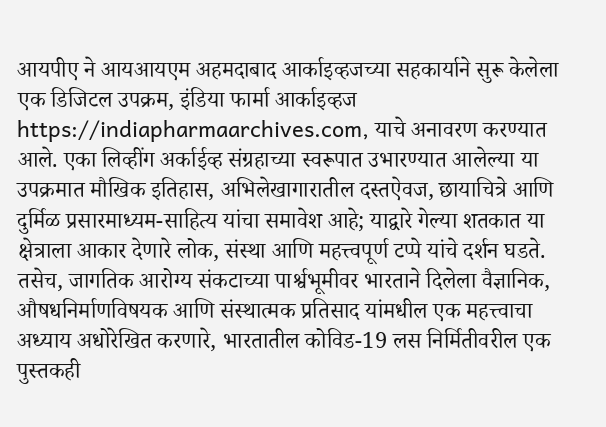आयपीए ने आयआयएम अहमदाबाद आर्काइव्हजच्या सहकार्याने सुरू केलेला एक डिजिटल उपक्रम, इंडिया फार्मा आर्काइव्हज https://indiapharmaarchives.com, याचे अनावरण करण्यात आले. एका लिव्हींग अर्काईव्ह संग्रहाच्या स्वरूपात उभारण्यात आलेल्या या उपक्रमात मौखिक इतिहास, अभिलेखागारातील दस्तऐवज, छायाचित्रे आणि दुर्मिळ प्रसारमाध्यम-साहित्य यांचा समावेश आहे; याद्वारे गेल्या शतकात या क्षेत्राला आकार देणारे लोक, संस्था आणि महत्त्वपूर्ण टप्पे यांचे दर्शन घडते. तसेच, जागतिक आरोग्य संकटाच्या पार्श्वभूमीवर भारताने दिलेला वैज्ञानिक, औषधनिर्माणविषयक आणि संस्थात्मक प्रतिसाद यांमधील एक महत्त्वाचा अध्याय अधोरेखित करणारे, भारतातील कोविड-19 लस निर्मितीवरील एक पुस्तकही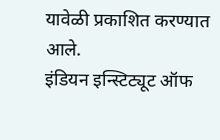यावेळी प्रकाशित करण्यात आले.
इंडियन इन्स्टिट्यूट ऑफ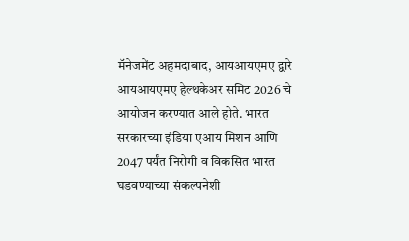मॅनेजमेंट अहमदाबाद, आयआयएमए द्वारे आयआयएमए हेल्थकेअर समिट 2026 चे आयोजन करण्यात आले होते. भारत सरकारच्या इंडिया एआय मिशन आणि 2047 पर्यंत निरोगी व विकसित भारत घडवण्याच्या संकल्पनेशी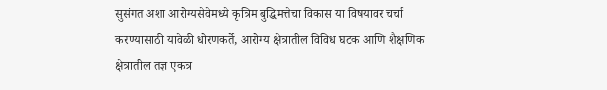सुसंगत अशा आरोग्यसेवेमध्ये कृत्रिम बुद्धिमत्तेचा विकास या विषयावर चर्चा करण्यासाठी यावेळी धोरणकर्ते, आरोग्य क्षेत्रातील विविध घटक आणि शैक्षणिक क्षेत्रातील तज्ञ एकत्र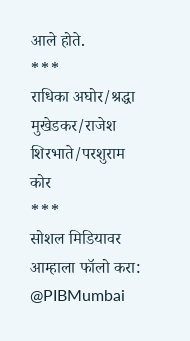आले होते.
***
राधिका अघोर/श्रद्धा मुखेडकर/राजेश शिरभाते/परशुराम कोर
***
सोशल मिडियावर आम्हाला फॉलो करा:
@PIBMumbai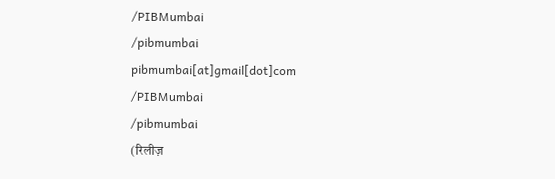/PIBMumbai
/pibmumbai
pibmumbai[at]gmail[dot]com
/PIBMumbai
/pibmumbai
(रिलीज़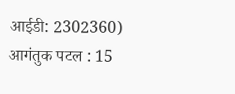आईडी: 2302360)
आगंतुक पटल : 15